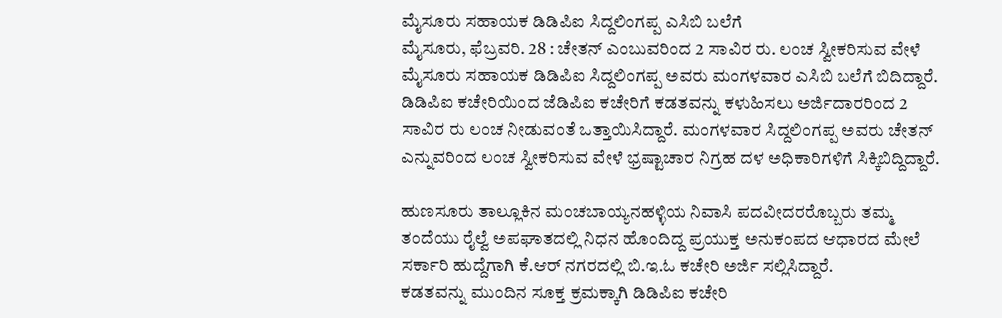ಮೈಸೂರು ಸಹಾಯಕ ಡಿಡಿಪಿಐ ಸಿದ್ದಲಿಂಗಪ್ಪ ಎಸಿಬಿ ಬಲೆಗೆ
ಮೈಸೂರು, ಫೆಬ್ರವರಿ. 28 : ಚೇತನ್ ಎಂಬುವರಿಂದ 2 ಸಾವಿರ ರು. ಲಂಚ ಸ್ವೀಕರಿಸುವ ವೇಳೆ ಮೈಸೂರು ಸಹಾಯಕ ಡಿಡಿಪಿಐ ಸಿದ್ದಲಿಂಗಪ್ಪ ಅವರು ಮಂಗಳವಾರ ಎಸಿಬಿ ಬಲೆಗೆ ಬಿದಿದ್ದಾರೆ.
ಡಿಡಿಪಿಐ ಕಚೇರಿಯಿಂದ ಜೆಡಿಪಿಐ ಕಚೇರಿಗೆ ಕಡತವನ್ನು ಕಳುಹಿಸಲು ಅರ್ಜಿದಾರರಿಂದ 2 ಸಾವಿರ ರು ಲಂಚ ನೀಡುವಂತೆ ಒತ್ತಾಯಿಸಿದ್ದಾರೆ. ಮಂಗಳವಾರ ಸಿದ್ದಲಿಂಗಪ್ಪ ಅವರು ಚೇತನ್ ಎನ್ನುವರಿಂದ ಲಂಚ ಸ್ವೀಕರಿಸುವ ವೇಳೆ ಭ್ರಷ್ಟಾಚಾರ ನಿಗ್ರಹ ದಳ ಅಧಿಕಾರಿಗಳಿಗೆ ಸಿಕ್ಕಿಬಿದ್ದಿದ್ದಾರೆ.

ಹುಣಸೂರು ತಾಲ್ಲೂಕಿನ ಮಂಚಬಾಯ್ಯನಹಳ್ಳಿಯ ನಿವಾಸಿ ಪದವೀದರರೊಬ್ಬರು ತಮ್ಮ ತಂದೆಯು ರೈಲ್ವೆ ಅಪಘಾತದಲ್ಲಿ ನಿಧನ ಹೊಂದಿದ್ದ ಪ್ರಯುಕ್ತ ಅನುಕಂಪದ ಆಧಾರದ ಮೇಲೆ ಸರ್ಕಾರಿ ಹುದ್ದೆಗಾಗಿ ಕೆ.ಆರ್ ನಗರದಲ್ಲಿ ಬಿ.ಇ.ಓ ಕಚೇರಿ ಅರ್ಜಿ ಸಲ್ಲಿಸಿದ್ದಾರೆ.
ಕಡತವನ್ನು ಮುಂದಿನ ಸೂಕ್ತ ಕ್ರಮಕ್ಕಾಗಿ ಡಿಡಿಪಿಐ ಕಚೇರಿ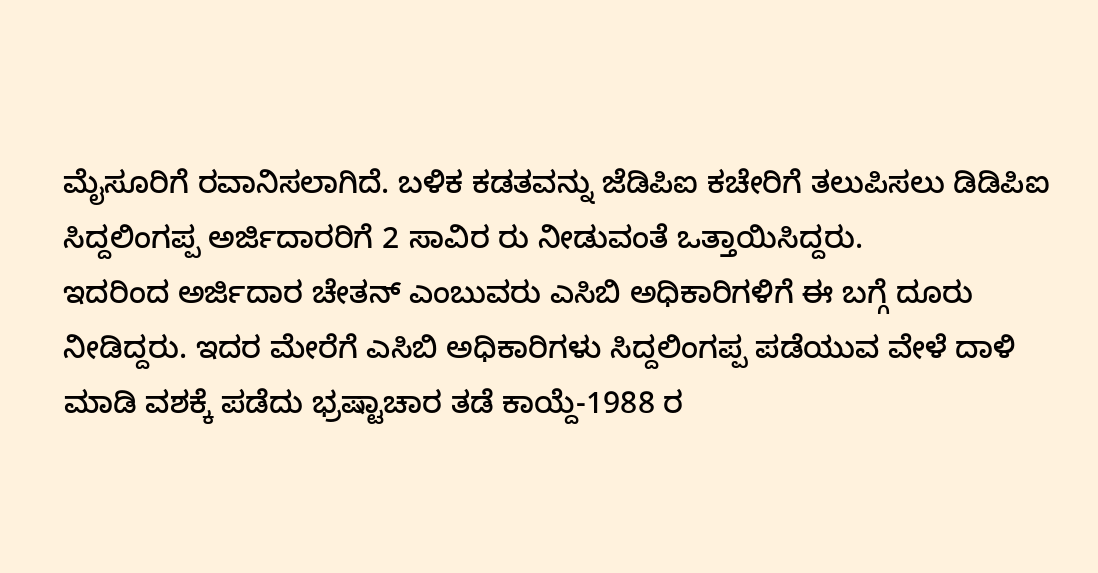ಮೈಸೂರಿಗೆ ರವಾನಿಸಲಾಗಿದೆ. ಬಳಿಕ ಕಡತವನ್ನು ಜೆಡಿಪಿಐ ಕಚೇರಿಗೆ ತಲುಪಿಸಲು ಡಿಡಿಪಿಐ ಸಿದ್ದಲಿಂಗಪ್ಪ ಅರ್ಜಿದಾರರಿಗೆ 2 ಸಾವಿರ ರು ನೀಡುವಂತೆ ಒತ್ತಾಯಿಸಿದ್ದರು.
ಇದರಿಂದ ಅರ್ಜಿದಾರ ಚೇತನ್ ಎಂಬುವರು ಎಸಿಬಿ ಅಧಿಕಾರಿಗಳಿಗೆ ಈ ಬಗ್ಗೆ ದೂರು ನೀಡಿದ್ದರು. ಇದರ ಮೇರೆಗೆ ಎಸಿಬಿ ಅಧಿಕಾರಿಗಳು ಸಿದ್ದಲಿಂಗಪ್ಪ ಪಡೆಯುವ ವೇಳೆ ದಾಳಿ ಮಾಡಿ ವಶಕ್ಕೆ ಪಡೆದು ಭ್ರಷ್ಟಾಚಾರ ತಡೆ ಕಾಯ್ದೆ-1988 ರ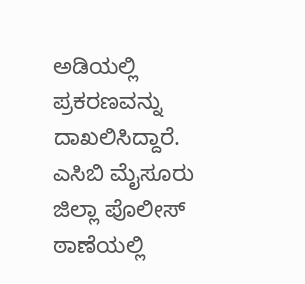ಅಡಿಯಲ್ಲಿ ಪ್ರಕರಣವನ್ನು ದಾಖಲಿಸಿದ್ದಾರೆ.
ಎಸಿಬಿ ಮೈಸೂರು ಜಿಲ್ಲಾ ಪೊಲೀಸ್ ಠಾಣೆಯಲ್ಲಿ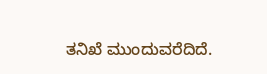ತನಿಖೆ ಮುಂದುವರೆದಿದೆ.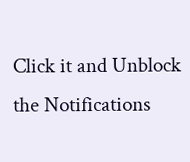Click it and Unblock the Notifications